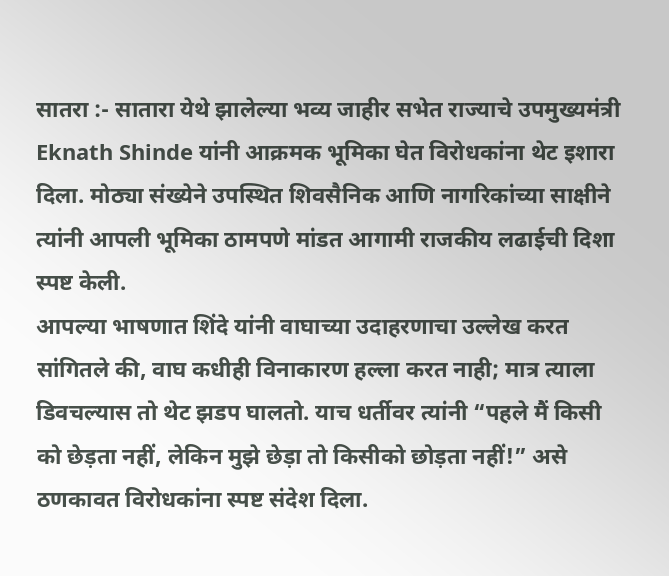सातरा :- सातारा येथे झालेल्या भव्य जाहीर सभेत राज्याचे उपमुख्यमंत्री Eknath Shinde यांनी आक्रमक भूमिका घेत विरोधकांना थेट इशारा दिला. मोठ्या संख्येने उपस्थित शिवसैनिक आणि नागरिकांच्या साक्षीने त्यांनी आपली भूमिका ठामपणे मांडत आगामी राजकीय लढाईची दिशा स्पष्ट केली.
आपल्या भाषणात शिंदे यांनी वाघाच्या उदाहरणाचा उल्लेख करत सांगितले की, वाघ कधीही विनाकारण हल्ला करत नाही; मात्र त्याला डिवचल्यास तो थेट झडप घालतो. याच धर्तीवर त्यांनी “पहले मैं किसी को छेड़ता नहीं, लेकिन मुझे छेड़ा तो किसीको छोड़ता नहीं!” असे ठणकावत विरोधकांना स्पष्ट संदेश दिला.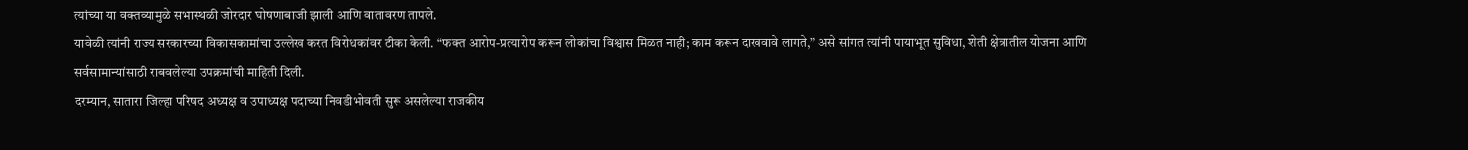त्यांच्या या वक्तव्यामुळे सभास्थळी जोरदार घोषणाबाजी झाली आणि वातावरण तापले.
यावेळी त्यांनी राज्य सरकारच्या विकासकामांचा उल्लेख करत विरोधकांवर टीका केली. “फक्त आरोप-प्रत्यारोप करून लोकांचा विश्वास मिळत नाही; काम करून दाखवावे लागते,” असे सांगत त्यांनी पायाभूत सुविधा, शेती क्षेत्रातील योजना आणि सर्वसामान्यांसाठी राबवलेल्या उपक्रमांची माहिती दिली.
दरम्यान, सातारा जिल्हा परिषद अध्यक्ष व उपाध्यक्ष पदाच्या निवडीभोवती सुरू असलेल्या राजकीय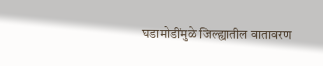घडामोडींमुळे जिल्ह्यातील वातावरण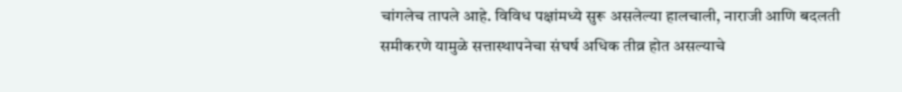चांगलेच तापले आहे. विविध पक्षांमध्ये सुरू असलेल्या हालचाली, नाराजी आणि बदलती समीकरणे यामुळे सत्तास्थापनेचा संघर्ष अधिक तीव्र होत असल्याचे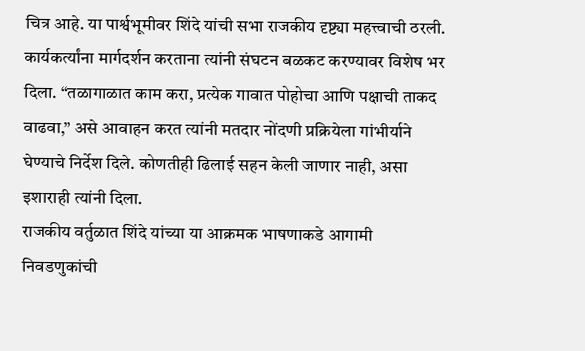चित्र आहे. या पार्श्वभूमीवर शिंदे यांची सभा राजकीय दृष्ट्या महत्त्वाची ठरली.
कार्यकर्त्यांना मार्गदर्शन करताना त्यांनी संघटन बळकट करण्यावर विशेष भर दिला. “तळागाळात काम करा, प्रत्येक गावात पोहोचा आणि पक्षाची ताकद वाढवा,” असे आवाहन करत त्यांनी मतदार नोंदणी प्रक्रियेला गांभीर्याने घेण्याचे निर्देश दिले. कोणतीही ढिलाई सहन केली जाणार नाही, असा इशाराही त्यांनी दिला.
राजकीय वर्तुळात शिंदे यांच्या या आक्रमक भाषणाकडे आगामी निवडणुकांची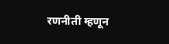रणनीती म्हणून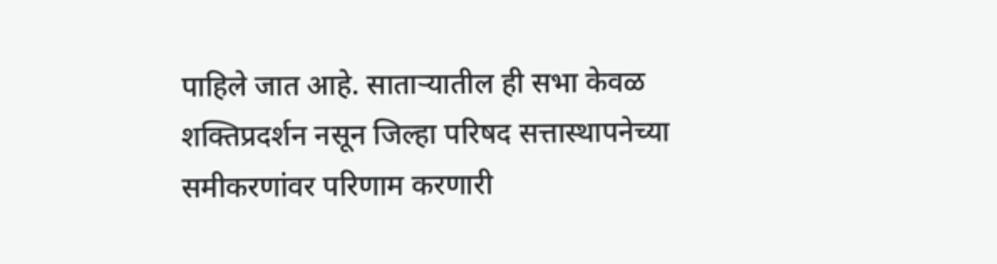पाहिले जात आहे. साताऱ्यातील ही सभा केवळ शक्तिप्रदर्शन नसून जिल्हा परिषद सत्तास्थापनेच्या समीकरणांवर परिणाम करणारी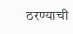ठरण्याची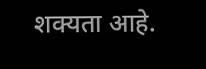शक्यता आहे.